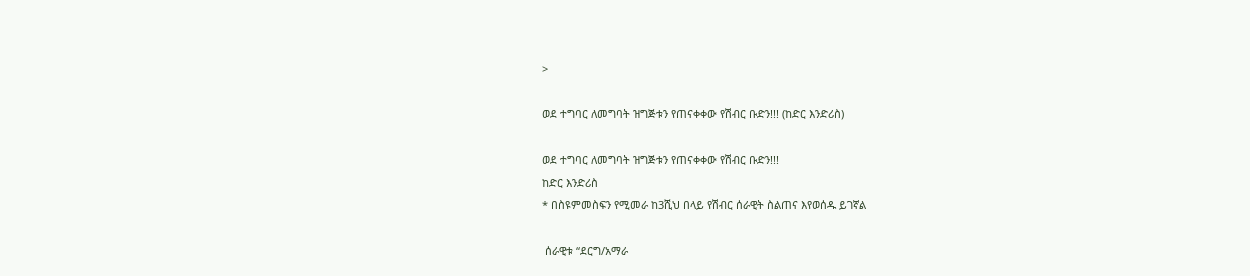>

ወደ ተግባር ለመግባት ዝግጅቱን የጠናቀቀው የሽብር ቡድን!!! (ከድር እንድሪስ)

ወደ ተግባር ለመግባት ዝግጅቱን የጠናቀቀው የሽብር ቡድን!!!
ከድር እንድሪስ
* በስዩምመስፍን የሚመራ ከ3ሺህ በላይ የሽብር ሰራዊት ስልጠና እየወሰዱ ይገኛል

 ሰራዊቱ “ደርግ/አማራ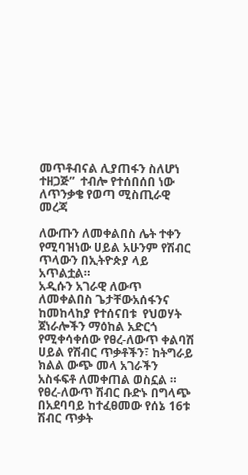መጥቶብናል ሊያጠፋን ስለሆነ ተዘጋጅ”  ተብሎ የተሰበሰበ ነው
ለጥንቃቄ የወጣ ሚስጢራዊ መረጃ

ለውጡን ለመቀልበስ ሌት ተቀን  የሚባዝነው ሀይል አሁንም የሽብር ጥላውን በኢትዮጵያ ላይ አጥልቷል።
አዲሱን አገራዊ ለውጥ ለመቀልበስ ጌታቸውአሰፋንና ከመከላከያ የተሰናበቱ  የህወሃት ጀነራሎችን ማዕከል አድርጎ የሚቀሳቀሰው የፀረ-ለውጥ ቀልባሽ ሀይል የሽብር ጥቃቶችን፣ ከትግራይ ክልል ውጭ መላ አገራችን አስፋፍቶ ለመቀጠል ወስኗል ።
የፀረ-ለውጥ ሽብር ቡድኑ በግላጭ በአደባባይ ከተፈፀመው የሰኔ 16ቱ ሽብር ጥቃት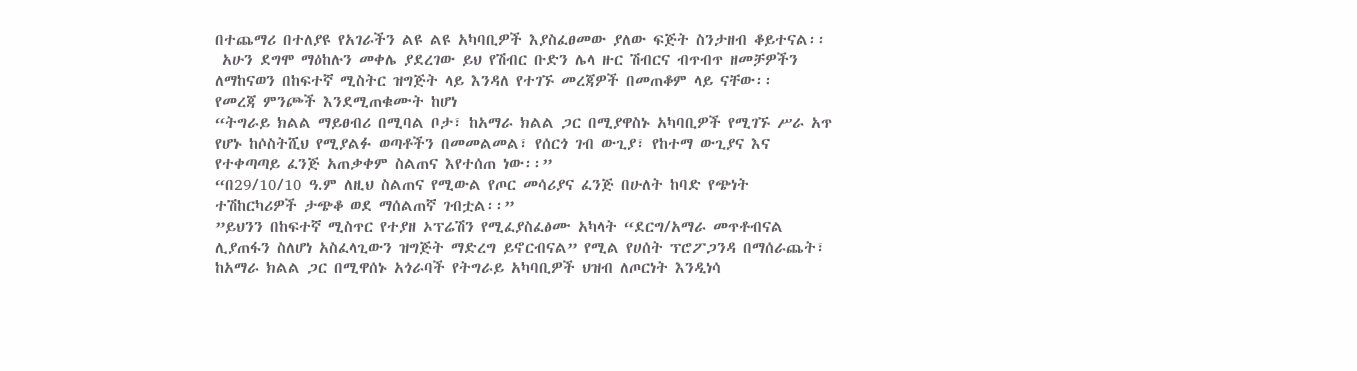በተጨማሪ በተለያዩ የአገራችን ልዩ ልዩ አካባቢዎች እያስፈፀመው ያለው ፍጅት ስንታዘብ ቆይተናል፡፡
 አሁን ደግሞ ማዕከሉን መቀሌ ያደረገው ይህ የሽብር ቡድን ሌላ ዙር ሽብርና ብጥብጥ ዘመቻዎችን ለማከናወን በከፍተኛ ሚስትር ዝግጅት ላይ እንዳለ የተገኙ መረጃዎች በመጠቆም ላይ ናቸው፡፡
የመረጃ ምንጮች እንደሚጠቁሙት ከሆነ
“ትግራይ ክልል ማይፀብሪ በሚባል ቦታ፣ ከአማራ ክልል ጋር በሚያዋስኑ አካባቢዎች የሚገኙ ሥራ አጥ የሆኑ ከሶስትሺህ የሚያልፉ ወጣቶችን በመመልመል፣ የሰርጎ ገብ ውጊያ፣ የከተማ ውጊያና እና የተቀጣጣይ ፈንጅ አጠቃቀም ስልጠና እየተሰጠ ነው፡፡”
“በ29/10/10 ዓ.ም ለዚህ ስልጠና የሚውል የጦር መሳሪያና ፈንጅ በሁለት ከባድ የጭነት ተሽከርካሪዎች ታጭቆ ወደ ማሰልጠኛ ገብቷል፡፡”
”ይህንን በከፍተኛ ሚስጥር የተያዘ ኦፕሬሽን የሚፈያስፈፅሙ አካላት “ደርግ/አማራ መጥቶብናል ሊያጠፋን ስለሆነ አስፈላጊውን ዝግጅት ማድረግ ይኖርብናል” የሚል የሀሰት ፕሮፖጋንዳ በማሰራጨት፣ ከአማራ ክልል ጋር በሚዋሰኑ አጎራባች የትግራይ አካባቢዎች ህዝብ ለጦርነት እንዲነሳ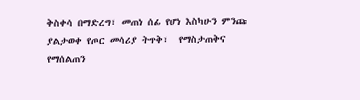ቅስቀሳ በማድረግ፣ መጠነ ሰፊ የሆነ እስካሁን ምንጩ ያልታወቀ የጦር መሳሪያ ትጥቅ፣  የማስታጠቅና የማሰልጠን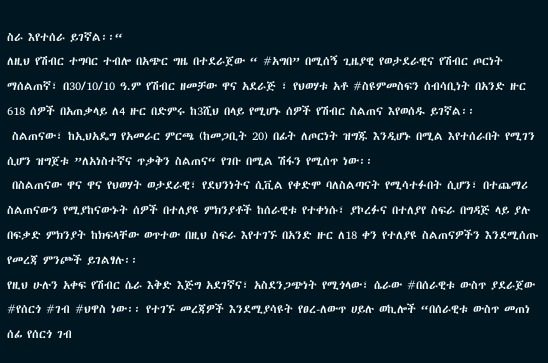ስራ እየተሰራ ይገኛል፡፡“
ለዚህ የሽብር ተግባር ተብሎ በአጭር ግዜ በተደራጀው “ #አግበ” በሚሰኝ ጊዜያዊ የወታደራዊና የሽብር ጦርነት ማሰልጠኛ፣ በ30/10/10 ዓ.ም የሽብር ዘመቻው ዋና አደራጅ ፣ የህወሃቱ አቶ #ስዩምመስፍን ሰብሳቢነት በአንድ ዙር 618 ሰዎች በአጠቃላይ ለ4 ዙር በድምሩ ከ3ሺህ በላይ የሚሆኑ ሰዎች የሽብር ስልጠና እየወሰዱ ይገኛል፡፡
 ስልጠናው፣ ከኢህአዴግ የአመራር ምርጫ (ከመጋቢት 20) በፊት ለጦርነት ዝግጁ እንዲሆኑ በሚል እየተሰራበት የሚገን ሲሆን ዝግጀቱ ”ለአነስተኛና ጥቃቅን ስልጠና“ የገቡ በሚል ሽፋን የሚሰጥ ነው፡፡
 በስልጠናው ዋና ዋና የህወሃት ወታደራዊ፣ የደህንነትና ሲቪል የቀድሞ ባለስልጣናት የሚሳተፉበት ሲሆን፣ በተጨማሪ ስልጠናውን የሚያከናውኑት ሰዎች በተለያዩ ምክንያቶች ከሰራዊቱ የተቀነሱ፣ ያኮረፉና በተለያየ ስፍራ በግዳጅ ላይ ያሉ በፍቃድ ምክንያት ከክፍላቸው ወጥተው በዚህ ስፍራ እየተገኙ በአንድ ዙር ለ18 ቀን የተለያዩ ስልጠናዎችን እንደሚሰጡ የመረጃ ምንጮች ይገልፃሉ፡፡
የዚህ ሁሉን አቀፍ የሽብር ሴራ እቅድ እጅግ አደገኛና፣ አስደንጋጭነት የሚጎላው፣ ሴራው #በሰራዊቱ ውስጥ ያደራጀው #የሰርጎ #ገብ #ህዋስ ነው፡፡ የተገኙ መረጃዎች እንደሚያሳዩት የፀረ-ለውጥ ሀይሉ ወኪሎች “በሰራዊቱ ውስጥ መጠነ ሰፊ የሰርጎ ገብ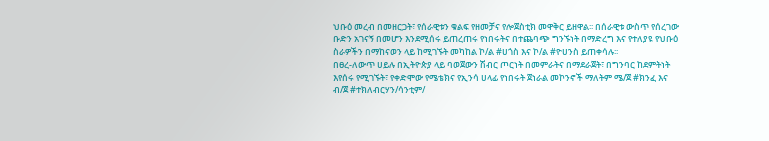ህቡዕ መረብ በመዘርጋት፣ የሰራዊቱን ቁልፍ የዘመቻና የሎጀስቲክ መዋቅር ይዘዋል፡፡ በሰራዊቱ ውስጥ የሰረገው ቡድን አገናኝ በመሆን እንደሚሰሩ ይጠረጠሩ የነበሩትና በተጨባጭ ግንኙነት በማድረግ እና የተለያዩ የህቡዕ ስራዎችን በማከናወን ላይ ከሚገኙት መካከል ኮ/ል #ሀጎስ እና ኮ/ል #ዮሀንስ ይጠቀሳሉ፡፡
በፀረ-ለውጥ ሀይሉ በኢትዮጵያ ላይ ባወጀውን ሽብር ጦርነት በመምራትና በማደራጀት፣ በግንባር ከደምትነት እየሰሩ የሚገኙት፣ የቀድሞው የሜቴክና የኢንሳ ሀላፊ የነበሩት ጀነራል መኮንኖች ማለትም ሜ/ጀ #ክንፈ እና ብ/ጀ #ተክለብርሃን/ሳንቲም/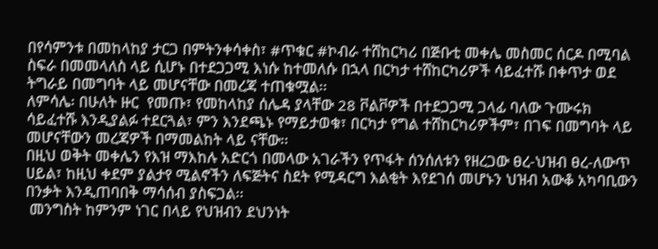በየሳምንቱ በመከላከያ ታርጋ በምትንቀሳቀስ፣ #ጥቁር #ኮብራ ተሸከርካሪ በጅቡቲ መቀሌ መስመር ሰርዶ በሚባል ስፍራ በመመላለስ ላይ ሲሆኑ በተደጋጋሚ እነሱ ከተመለሱ በኋላ በርካታ ተሸከርካሪዎች ሳይፈተሹ በቀጥታ ወደ ትግራይ በመግባት ላይ መሆናቸው በመረጃ ተጠቁሟል፡፡
ለምሳሌ፡ በሁለት ዙር  የመጡ፣ የመከላከያ ሰሌዳ ያላቸው 28 ቮልቮዎች በተደጋጋሚ ጋላፊ ባለው ጉሙሩክ ሳይፈተሹ እንዲያልፉ ተደርጓል፣ ምን እንደጫኑ የማይታወቁ፣ በርካታ የግል ተሸከርካሪዎችም፣ በገፍ በመግባት ላይ መሆናቸውን መረጃዎች በማመልከት ላይ ናቸው፡፡
በዚህ ወቅት መቀሌን የእዝ ማእከሉ አድርጎ በመላው አገራችን የጥፋት ሰንሰለቱን የዘረጋው ፀረ-ህዝብ ፀረ-ለውጥ ሀይል፣ ከዚህ ቀደም ያልታየ ሚልኖችን ለፍጅትና ስደት የሚዳርግ እልቂት እየደገሰ መሆኑን ህዝብ አውቆ አካባቢውን በንቃት እንዲጠባበቅ ማሳሰብ ያስፍጋል፡፡
 መንግስት ከምንም ነገር በላይ የህዝብን ደህንነት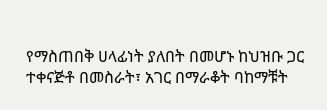የማስጠበቅ ሀላፊነት ያለበት በመሆኑ ከህዝቡ ጋር ተቀናጅቶ በመስራት፣ አገር በማራቆት ባከማቹት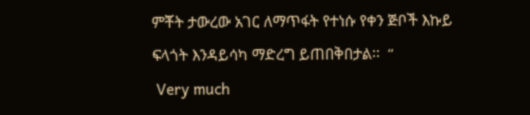ምቾት ታውረው አገር ለማጥፋት የተነሱ የቀን ጅቦች እኩይ ፍላጎት እንዳይሳካ ማድረግ ይጠበቅበታል፡፡  “
 Very much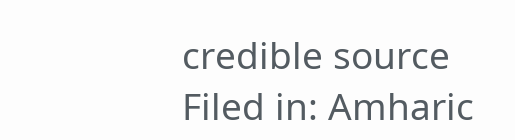credible source
Filed in: Amharic